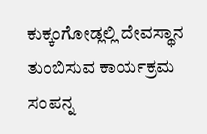ಕುಕ್ಕಂಗೋಡ್ಲಲ್ಲಿ ದೇವಸ್ಥಾನ ತುಂಬಿಸುವ ಕಾರ್ಯಕ್ರಮ ಸಂಪನ್ನ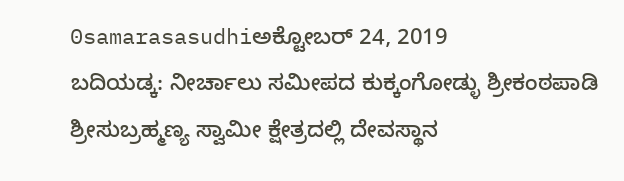0samarasasudhiಅಕ್ಟೋಬರ್ 24, 2019
ಬದಿಯಡ್ಕ: ನೀರ್ಚಾಲು ಸಮೀಪದ ಕುಕ್ಕಂಗೋಡ್ಳು ಶ್ರೀಕಂಠಪಾಡಿ ಶ್ರೀಸುಬ್ರಹ್ಮಣ್ಯ ಸ್ವಾಮೀ ಕ್ಷೇತ್ರದಲ್ಲಿ ದೇವಸ್ಥಾನ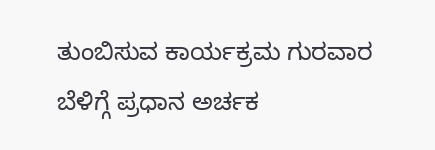ತುಂಬಿಸುವ ಕಾರ್ಯಕ್ರಮ ಗುರವಾರ ಬೆಳಿಗ್ಗೆ ಪ್ರಧಾನ ಅರ್ಚಕ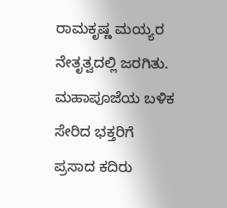ರಾಮಕೃಷ್ಣ ಮಯ್ಯರ ನೇತೃತ್ವದಲ್ಲಿ ಜರಗಿತು. ಮಹಾಪೂಜೆಯ ಬಳಿಕ ಸೇರಿದ ಭಕ್ತರಿಗೆ ಪ್ರಸಾದ ಕದಿರು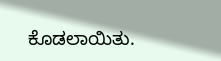ಕೊಡಲಾಯಿತು.